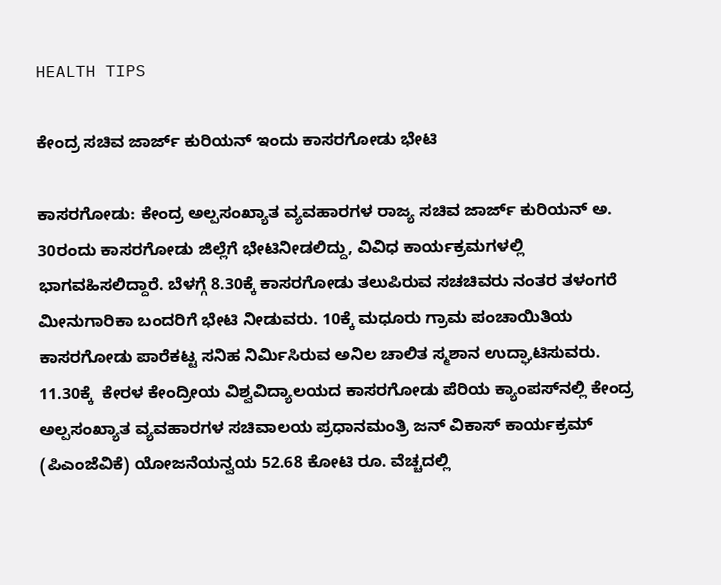HEALTH TIPS

ಕೇಂದ್ರ ಸಚಿವ ಜಾರ್ಜ್ ಕುರಿಯನ್ ಇಂದು ಕಾಸರಗೋಡು ಭೇಟಿ

ಕಾಸರಗೋಡು: ಕೇಂದ್ರ ಅಲ್ಪಸಂಖ್ಯಾತ ವ್ಯವಹಾರಗಳ ರಾಜ್ಯ ಸಚಿವ ಜಾರ್ಜ್ ಕುರಿಯನ್ ಅ. 30ರಂದು ಕಾಸರಗೋಡು ಜಿಲ್ಲೆಗೆ ಭೇಟಿನೀಡಲಿದ್ದು, ವಿವಿಧ ಕಾರ್ಯಕ್ರಮಗಳಲ್ಲಿ ಭಾಗವಹಿಸಲಿದ್ದಾರೆ. ಬೆಳಗ್ಗೆ 8.30ಕ್ಕೆ ಕಾಸರಗೋಡು ತಲುಪಿರುವ ಸಚಚಿವರು ನಂತರ ತಳಂಗರೆ ಮೀನುಗಾರಿಕಾ ಬಂದರಿಗೆ ಭೇಟಿ ನೀಡುವರು. 10ಕ್ಕೆ ಮಧೂರು ಗ್ರಾಮ ಪಂಚಾಯಿತಿಯ  ಕಾಸರಗೋಡು ಪಾರೆಕಟ್ಟ ಸನಿಹ ನಿರ್ಮಿಸಿರುವ ಅನಿಲ ಚಾಲಿತ ಸ್ಮಶಾನ ಉದ್ಘಾಟಿಸುವರು. 11.30ಕ್ಕೆ  ಕೇರಳ ಕೇಂದ್ರೀಯ ವಿಶ್ವವಿದ್ಯಾಲಯದ ಕಾಸರಗೋಡು ಪೆರಿಯ ಕ್ಯಾಂಪಸ್‍ನಲ್ಲಿ ಕೇಂದ್ರ ಅಲ್ಪಸಂಖ್ಯಾತ ವ್ಯವಹಾರಗಳ ಸಚಿವಾಲಯ ಪ್ರಧಾನಮಂತ್ರಿ ಜನ್ ವಿಕಾಸ್ ಕಾರ್ಯಕ್ರಮ್ (ಪಿಎಂಜೆವಿಕೆ) ಯೋಜನೆಯನ್ವಯ 52.68 ಕೋಟಿ ರೂ. ವೆಚ್ಚದಲ್ಲಿ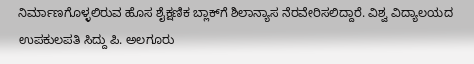ನಿರ್ಮಾಣಗೊಳ್ಳಲಿರುವ ಹೊಸ ಶೈಕ್ಷಣಿಕ ಬ್ಲಾಕ್‍ಗೆ ಶಿಲಾನ್ಯಾಸ ನೆರವೇರಿಸಲಿದ್ದಾರೆ. ವಿಶ್ವ ವಿದ್ಯಾಲಯದ ಉಪಕುಲಪತಿ ಸಿದ್ದು ಪಿ. ಅಲಗೂರು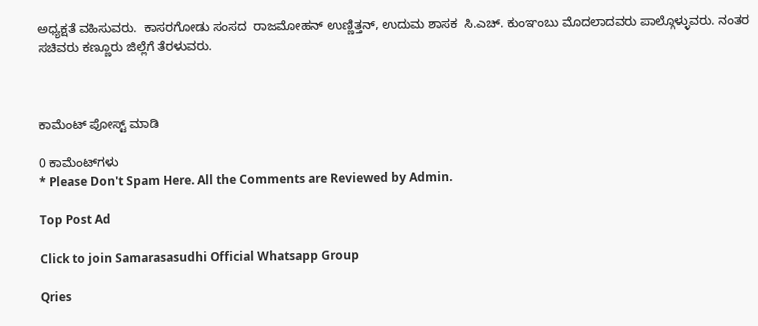ಅಧ್ಯಕ್ಷತೆ ವಹಿಸುವರು.  ಕಾಸರಗೋಡು ಸಂಸದ  ರಾಜಮೋಹನ್ ಉಣ್ಣಿತ್ತನ್, ಉದುಮ ಶಾಸಕ  ಸಿ.ಎಚ್. ಕುಂಞಂಬು ಮೊದಲಾದವರು ಪಾಲ್ಗೊಳ್ಳುವರು. ನಂತರ ಸಚಿವರು ಕಣ್ಣೂರು ಜಿಲ್ಲೆಗೆ ತೆರಳುವರು.



ಕಾಮೆಂಟ್‌‌ ಪೋಸ್ಟ್‌ ಮಾಡಿ

0 ಕಾಮೆಂಟ್‌ಗಳು
* Please Don't Spam Here. All the Comments are Reviewed by Admin.

Top Post Ad

Click to join Samarasasudhi Official Whatsapp Group

Qries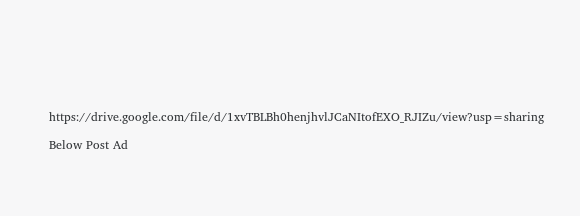https://drive.google.com/file/d/1xvTBLBh0henjhvlJCaNItofEXO_RJIZu/view?usp=sharing

Below Post Ad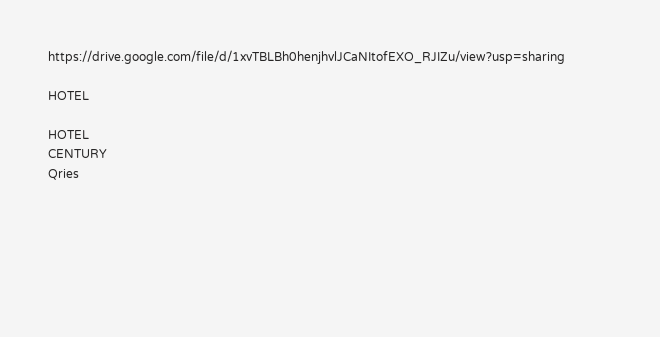https://drive.google.com/file/d/1xvTBLBh0henjhvlJCaNItofEXO_RJIZu/view?usp=sharing

HOTEL

HOTEL
CENTURY
Qries